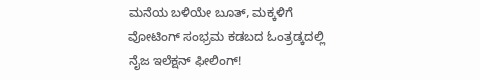ಮನೆಯ ಬಳಿಯೇ ಬೂತ್, ಮಕ್ಕಳಿಗೆ ವೋಟಿಂಗ್ ಸಂಭ್ರಮ ಕಡಬದ ಓಂತ್ರಡ್ಕದಲ್ಲಿ ನೈಜ ಇಲೆಕ್ಷನ್ ಫೀಲಿಂಗ್!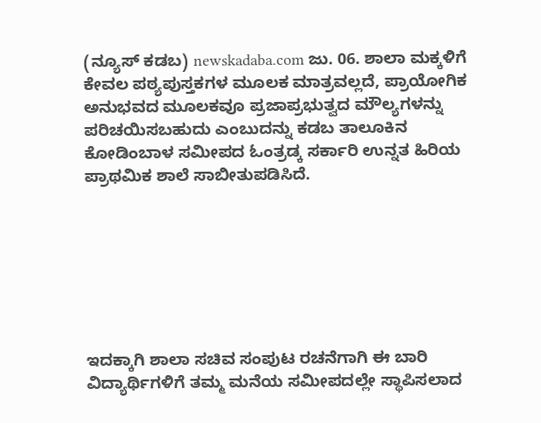(ನ್ಯೂಸ್ ಕಡಬ) newskadaba.com ಜು. 06. ಶಾಲಾ ಮಕ್ಕಳಿಗೆ ಕೇವಲ ಪಠ್ಯಪುಸ್ತಕಗಳ ಮೂಲಕ ಮಾತ್ರವಲ್ಲದೆ, ಪ್ರಾಯೋಗಿಕ ಅನುಭವದ ಮೂಲಕವೂ ಪ್ರಜಾಪ್ರಭುತ್ವದ ಮೌಲ್ಯಗಳನ್ನು ಪರಿಚಯಿಸಬಹುದು ಎಂಬುದನ್ನು ಕಡಬ ತಾಲೂಕಿನ ಕೋಡಿಂಬಾಳ ಸಮೀಪದ ಓಂತ್ರಡ್ಕ ಸರ್ಕಾರಿ ಉನ್ನತ ಹಿರಿಯ ಪ್ರಾಥಮಿಕ ಶಾಲೆ ಸಾಬೀತುಪಡಿಸಿದೆ.







ಇದಕ್ಕಾಗಿ ಶಾಲಾ ಸಚಿವ ಸಂಪುಟ ರಚನೆಗಾಗಿ ಈ ಬಾರಿ ವಿದ್ಯಾರ್ಥಿಗಳಿಗೆ ತಮ್ಮ ಮನೆಯ ಸಮೀಪದಲ್ಲೇ ಸ್ಥಾಪಿಸಲಾದ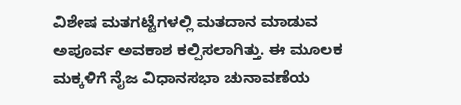ವಿಶೇಷ ಮತಗಟ್ಟೆಗಳಲ್ಲಿ ಮತದಾನ ಮಾಡುವ ಅಪೂರ್ವ ಅವಕಾಶ ಕಲ್ಪಿಸಲಾಗಿತ್ತು. ಈ ಮೂಲಕ ಮಕ್ಕಳಿಗೆ ನೈಜ ವಿಧಾನಸಭಾ ಚುನಾವಣೆಯ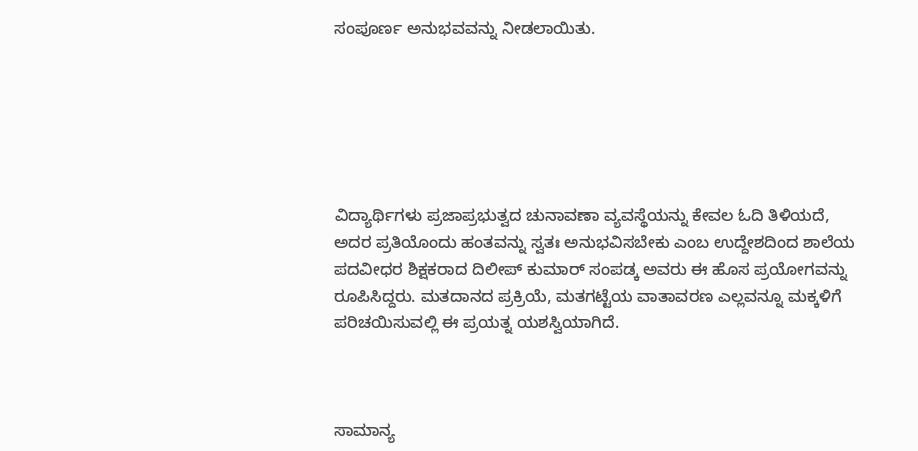ಸಂಪೂರ್ಣ ಅನುಭವವನ್ನು ನೀಡಲಾಯಿತು.






ವಿದ್ಯಾರ್ಥಿಗಳು ಪ್ರಜಾಪ್ರಭುತ್ವದ ಚುನಾವಣಾ ವ್ಯವಸ್ಥೆಯನ್ನು ಕೇವಲ ಓದಿ ತಿಳಿಯದೆ, ಅದರ ಪ್ರತಿಯೊಂದು ಹಂತವನ್ನು ಸ್ವತಃ ಅನುಭವಿಸಬೇಕು ಎಂಬ ಉದ್ದೇಶದಿಂದ ಶಾಲೆಯ ಪದವೀಧರ ಶಿಕ್ಷಕರಾದ ದಿಲೀಪ್ ಕುಮಾರ್ ಸಂಪಡ್ಕ ಅವರು ಈ ಹೊಸ ಪ್ರಯೋಗವನ್ನು ರೂಪಿಸಿದ್ದರು. ಮತದಾನದ ಪ್ರಕ್ರಿಯೆ, ಮತಗಟ್ಟೆಯ ವಾತಾವರಣ ಎಲ್ಲವನ್ನೂ ಮಕ್ಕಳಿಗೆ ಪರಿಚಯಿಸುವಲ್ಲಿ ಈ ಪ್ರಯತ್ನ ಯಶಸ್ವಿಯಾಗಿದೆ.



ಸಾಮಾನ್ಯ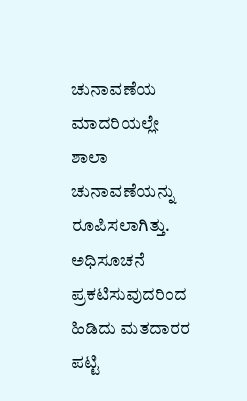ಚುನಾವಣೆಯ ಮಾದರಿಯಲ್ಲೇ ಶಾಲಾ ಚುನಾವಣೆಯನ್ನು ರೂಪಿಸಲಾಗಿತ್ತು. ಅಧಿಸೂಚನೆ ಪ್ರಕಟಿಸುವುದರಿಂದ ಹಿಡಿದು ಮತದಾರರ ಪಟ್ಟಿ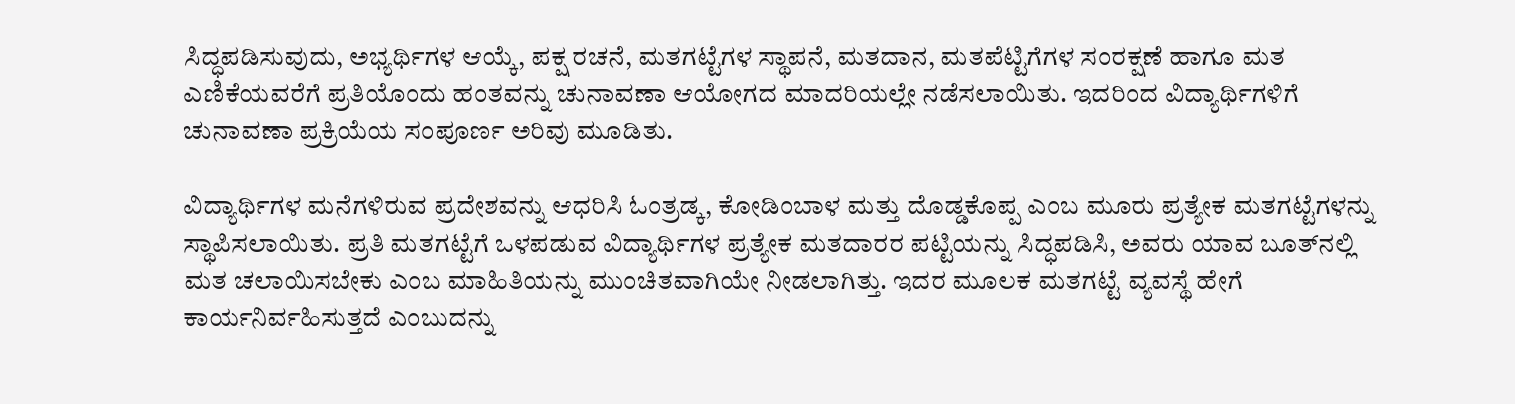ಸಿದ್ಧಪಡಿಸುವುದು, ಅಭ್ಯರ್ಥಿಗಳ ಆಯ್ಕೆ, ಪಕ್ಷ ರಚನೆ, ಮತಗಟ್ಟೆಗಳ ಸ್ಥಾಪನೆ, ಮತದಾನ, ಮತಪೆಟ್ಟಿಗೆಗಳ ಸಂರಕ್ಷಣೆ ಹಾಗೂ ಮತ ಎಣಿಕೆಯವರೆಗೆ ಪ್ರತಿಯೊಂದು ಹಂತವನ್ನು ಚುನಾವಣಾ ಆಯೋಗದ ಮಾದರಿಯಲ್ಲೇ ನಡೆಸಲಾಯಿತು. ಇದರಿಂದ ವಿದ್ಯಾರ್ಥಿಗಳಿಗೆ ಚುನಾವಣಾ ಪ್ರಕ್ರಿಯೆಯ ಸಂಪೂರ್ಣ ಅರಿವು ಮೂಡಿತು.

ವಿದ್ಯಾರ್ಥಿಗಳ ಮನೆಗಳಿರುವ ಪ್ರದೇಶವನ್ನು ಆಧರಿಸಿ ಓಂತ್ರಡ್ಕ, ಕೋಡಿಂಬಾಳ ಮತ್ತು ದೊಡ್ಡಕೊಪ್ಪ ಎಂಬ ಮೂರು ಪ್ರತ್ಯೇಕ ಮತಗಟ್ಟೆಗಳನ್ನು ಸ್ಥಾಪಿಸಲಾಯಿತು. ಪ್ರತಿ ಮತಗಟ್ಟೆಗೆ ಒಳಪಡುವ ವಿದ್ಯಾರ್ಥಿಗಳ ಪ್ರತ್ಯೇಕ ಮತದಾರರ ಪಟ್ಟಿಯನ್ನು ಸಿದ್ಧಪಡಿಸಿ, ಅವರು ಯಾವ ಬೂತ್‌ನಲ್ಲಿ ಮತ ಚಲಾಯಿಸಬೇಕು ಎಂಬ ಮಾಹಿತಿಯನ್ನು ಮುಂಚಿತವಾಗಿಯೇ ನೀಡಲಾಗಿತ್ತು. ಇದರ ಮೂಲಕ ಮತಗಟ್ಟೆ ವ್ಯವಸ್ಥೆ ಹೇಗೆ ಕಾರ್ಯನಿರ್ವಹಿಸುತ್ತದೆ ಎಂಬುದನ್ನು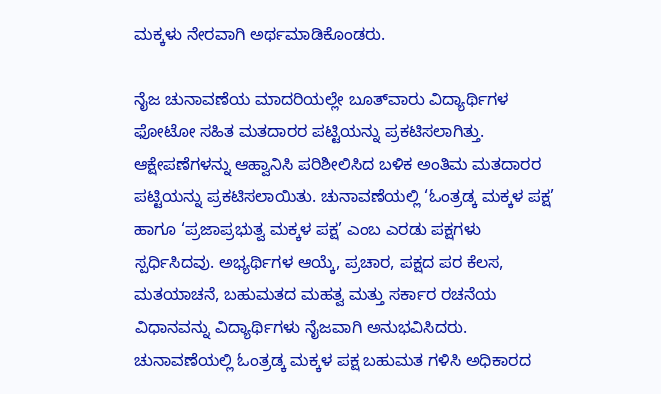ಮಕ್ಕಳು ನೇರವಾಗಿ ಅರ್ಥಮಾಡಿಕೊಂಡರು.

ನೈಜ ಚುನಾವಣೆಯ ಮಾದರಿಯಲ್ಲೇ ಬೂತ್‌ವಾರು ವಿದ್ಯಾರ್ಥಿಗಳ ಫೋಟೋ ಸಹಿತ ಮತದಾರರ ಪಟ್ಟಿಯನ್ನು ಪ್ರಕಟಿಸಲಾಗಿತ್ತು. ಆಕ್ಷೇಪಣೆಗಳನ್ನು ಆಹ್ವಾನಿಸಿ ಪರಿಶೀಲಿಸಿದ ಬಳಿಕ ಅಂತಿಮ ಮತದಾರರ ಪಟ್ಟಿಯನ್ನು ಪ್ರಕಟಿಸಲಾಯಿತು. ಚುನಾವಣೆಯಲ್ಲಿ ‘ಓಂತ್ರಡ್ಕ ಮಕ್ಕಳ ಪಕ್ಷ’ ಹಾಗೂ ‘ಪ್ರಜಾಪ್ರಭುತ್ವ ಮಕ್ಕಳ ಪಕ್ಷ’ ಎಂಬ ಎರಡು ಪಕ್ಷಗಳು ಸ್ಪರ್ಧಿಸಿದವು. ಅಭ್ಯರ್ಥಿಗಳ ಆಯ್ಕೆ, ಪ್ರಚಾರ, ಪಕ್ಷದ ಪರ ಕೆಲಸ, ಮತಯಾಚನೆ, ಬಹುಮತದ ಮಹತ್ವ ಮತ್ತು ಸರ್ಕಾರ ರಚನೆಯ ವಿಧಾನವನ್ನು ವಿದ್ಯಾರ್ಥಿಗಳು ನೈಜವಾಗಿ ಅನುಭವಿಸಿದರು. ಚುನಾವಣೆಯಲ್ಲಿ ಓಂತ್ರಡ್ಕ ಮಕ್ಕಳ ಪಕ್ಷ ಬಹುಮತ ಗಳಿಸಿ ಅಧಿಕಾರದ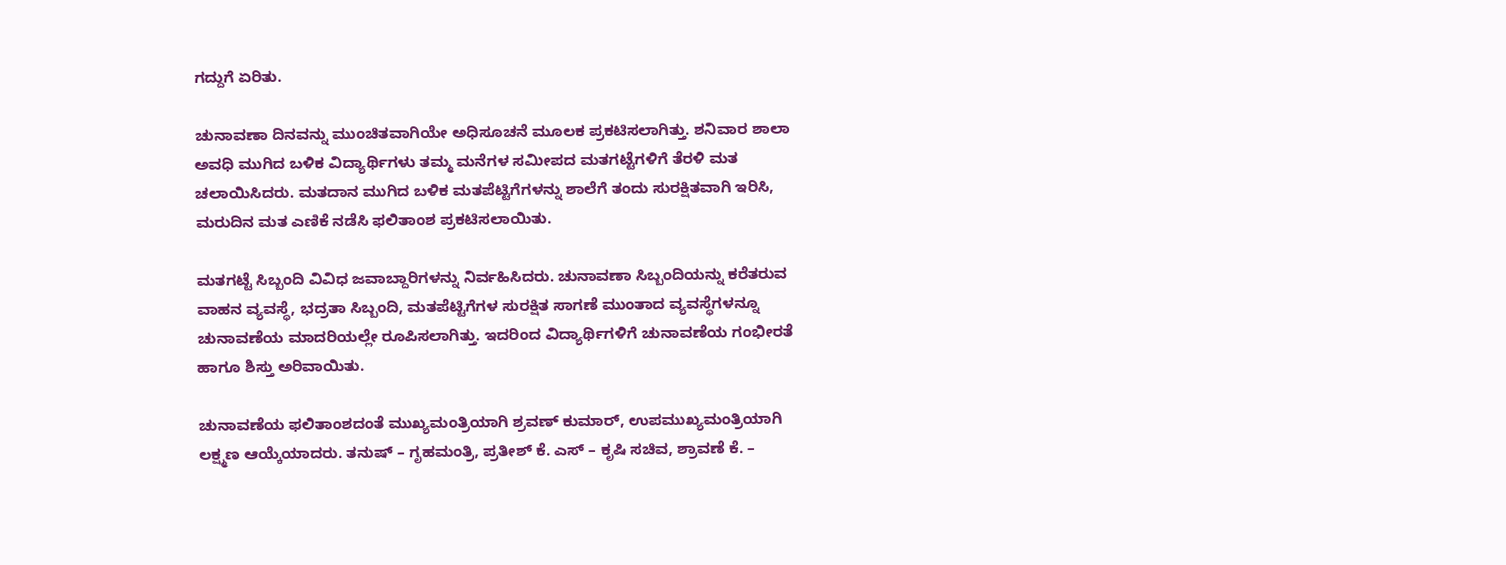ಗದ್ದುಗೆ ಏರಿತು.

ಚುನಾವಣಾ ದಿನವನ್ನು ಮುಂಚಿತವಾಗಿಯೇ ಅಧಿಸೂಚನೆ ಮೂಲಕ ಪ್ರಕಟಿಸಲಾಗಿತ್ತು. ಶನಿವಾರ ಶಾಲಾ ಅವಧಿ ಮುಗಿದ ಬಳಿಕ ವಿದ್ಯಾರ್ಥಿಗಳು ತಮ್ಮ ಮನೆಗಳ ಸಮೀಪದ ಮತಗಟ್ಟೆಗಳಿಗೆ ತೆರಳಿ ಮತ ಚಲಾಯಿಸಿದರು. ಮತದಾನ ಮುಗಿದ ಬಳಿಕ ಮತಪೆಟ್ಟಿಗೆಗಳನ್ನು ಶಾಲೆಗೆ ತಂದು ಸುರಕ್ಷಿತವಾಗಿ ಇರಿಸಿ, ಮರುದಿನ ಮತ ಎಣಿಕೆ ನಡೆಸಿ ಫಲಿತಾಂಶ ಪ್ರಕಟಿಸಲಾಯಿತು.

ಮತಗಟ್ಟೆ ಸಿಬ್ಬಂದಿ ವಿವಿಧ ಜವಾಬ್ದಾರಿಗಳನ್ನು ನಿರ್ವಹಿಸಿದರು. ಚುನಾವಣಾ ಸಿಬ್ಬಂದಿಯನ್ನು ಕರೆತರುವ ವಾಹನ ವ್ಯವಸ್ಥೆ, ಭದ್ರತಾ ಸಿಬ್ಬಂದಿ, ಮತಪೆಟ್ಟಿಗೆಗಳ ಸುರಕ್ಷಿತ ಸಾಗಣೆ ಮುಂತಾದ ವ್ಯವಸ್ಥೆಗಳನ್ನೂ ಚುನಾವಣೆಯ ಮಾದರಿಯಲ್ಲೇ ರೂಪಿಸಲಾಗಿತ್ತು. ಇದರಿಂದ ವಿದ್ಯಾರ್ಥಿಗಳಿಗೆ ಚುನಾವಣೆಯ ಗಂಭೀರತೆ ಹಾಗೂ ಶಿಸ್ತು ಅರಿವಾಯಿತು.

ಚುನಾವಣೆಯ ಫಲಿತಾಂಶದಂತೆ ಮುಖ್ಯಮಂತ್ರಿಯಾಗಿ ಶ್ರವಣ್ ಕುಮಾರ್, ಉಪಮುಖ್ಯಮಂತ್ರಿಯಾಗಿ ಲಕ್ಷ್ಮಣ ಆಯ್ಕೆಯಾದರು. ತನುಷ್ – ಗೃಹಮಂತ್ರಿ, ಪ್ರತೀಶ್ ಕೆ. ಎಸ್ – ಕೃಷಿ ಸಚಿವ, ಶ್ರಾವಣೆ ಕೆ. –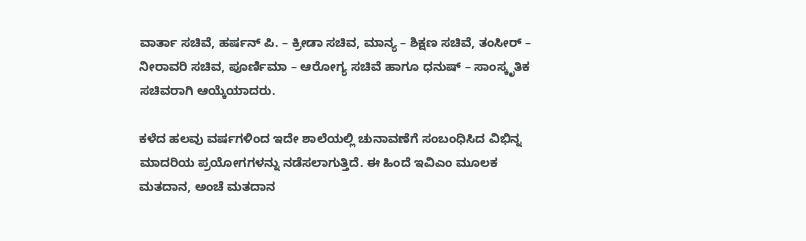ವಾರ್ತಾ ಸಚಿವೆ, ಹರ್ಷನ್ ಪಿ. – ಕ್ರೀಡಾ ಸಚಿವ, ಮಾನ್ಯ – ಶಿಕ್ಷಣ ಸಚಿವೆ, ತಂಸೀರ್ – ನೀರಾವರಿ ಸಚಿವ, ಪೂರ್ಣಿಮಾ – ಆರೋಗ್ಯ ಸಚಿವೆ ಹಾಗೂ ಧನುಷ್ – ಸಾಂಸ್ಕೃತಿಕ ಸಚಿವರಾಗಿ ಆಯ್ಕೆಯಾದರು.

ಕಳೆದ ಹಲವು ವರ್ಷಗಳಿಂದ ಇದೇ ಶಾಲೆಯಲ್ಲಿ ಚುನಾವಣೆಗೆ ಸಂಬಂಧಿಸಿದ ವಿಭಿನ್ನ ಮಾದರಿಯ ಪ್ರಯೋಗಗಳನ್ನು ನಡೆಸಲಾಗುತ್ತಿದೆ. ಈ ಹಿಂದೆ ಇವಿಎಂ ಮೂಲಕ ಮತದಾನ, ಅಂಚೆ ಮತದಾನ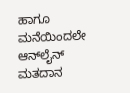ಹಾಗೂ ಮನೆಯಿಂದಲೇ ಆನ್‌ಲೈನ್ ಮತದಾನ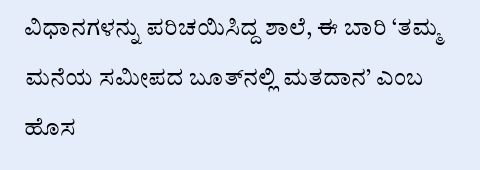ವಿಧಾನಗಳನ್ನು ಪರಿಚಯಿಸಿದ್ದ ಶಾಲೆ, ಈ ಬಾರಿ ‘ತಮ್ಮ ಮನೆಯ ಸಮೀಪದ ಬೂತ್‌ನಲ್ಲಿ ಮತದಾನ’ ಎಂಬ ಹೊಸ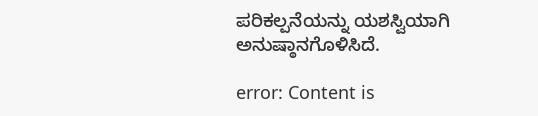ಪರಿಕಲ್ಪನೆಯನ್ನು ಯಶಸ್ವಿಯಾಗಿ ಅನುಷ್ಠಾನಗೊಳಿಸಿದೆ.

error: Content is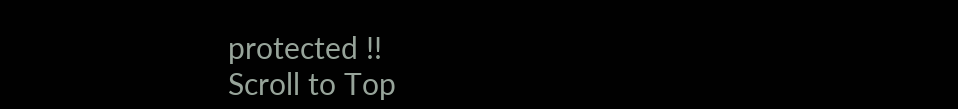protected !!
Scroll to Top